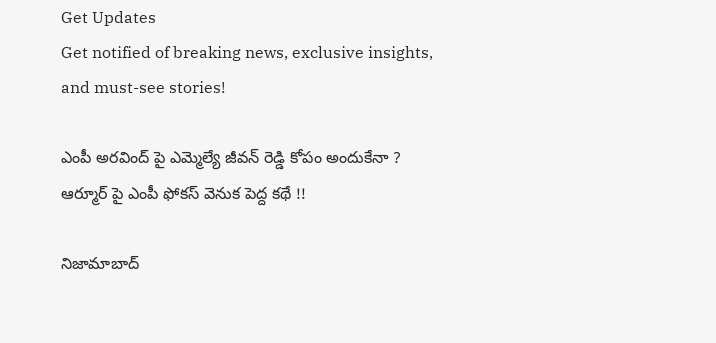Get Updates
Get notified of breaking news, exclusive insights, and must-see stories!

ఎంపీ అరవింద్ పై ఎమ్మెల్యే జీవన్ రెడ్డి కోపం అందుకేనా ? ఆర్మూర్ పై ఎంపీ ఫోకస్ వెనుక పెద్ద కథే !!

నిజామాబాద్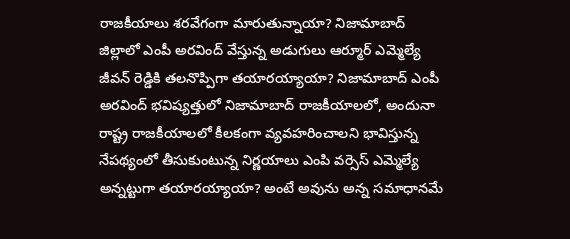రాజకీయాలు శరవేగంగా మారుతున్నాయా? నిజామాబాద్ జిల్లాలో ఎంపీ అరవింద్ వేస్తున్న అడుగులు ఆర్మూర్ ఎమ్మెల్యే జీవన్ రెడ్డికి తలనొప్పిగా తయారయ్యాయా? నిజామాబాద్ ఎంపీ అరవింద్ భవిష్యత్తులో నిజామాబాద్ రాజకీయాలలో, అందునా రాష్ట్ర రాజకీయాలలో కీలకంగా వ్యవహరించాలని భావిస్తున్న నేపథ్యంలో తీసుకుంటున్న నిర్ణయాలు ఎంపి వర్సెస్ ఎమ్మెల్యే అన్నట్టుగా తయారయ్యాయా? అంటే అవును అన్న సమాధానమే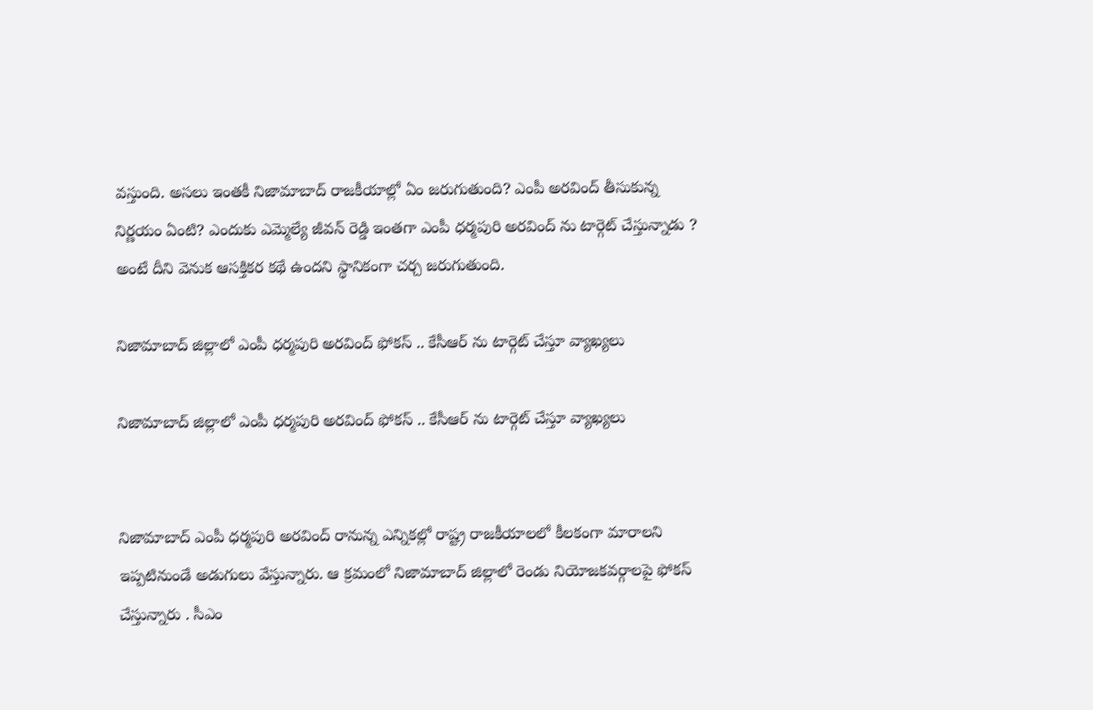వస్తుంది. అసలు ఇంతకీ నిజామాబాద్ రాజకీయాల్లో ఏం జరుగుతుంది? ఎంపీ అరవింద్ తీసుకున్న నిర్ణయం ఏంటి? ఎందుకు ఎమ్మెల్యే జీవన్ రెడ్డి ఇంతగా ఎంపీ ధర్మపురి అరవింద్ ను టార్గెట్ చేస్తున్నాడు ? అంటే దీని వెనుక ఆసక్తికర కథే ఉందని స్థానికంగా చర్చ జరుగుతుంది.

నిజామాబాద్ జిల్లాలో ఎంపీ ధర్మపురి అరవింద్ ఫోకస్ .. కేసీఆర్ ను టార్గెట్ చేస్తూ వ్యాఖ్యలు

నిజామాబాద్ జిల్లాలో ఎంపీ ధర్మపురి అరవింద్ ఫోకస్ .. కేసీఆర్ ను టార్గెట్ చేస్తూ వ్యాఖ్యలు


నిజామాబాద్ ఎంపీ ధర్మపురి అరవింద్ రానున్న ఎన్నికల్లో రాష్ట్ర రాజకీయాలలో కీలకంగా మారాలని ఇప్పటినుండే అడుగులు వేస్తున్నారు. ఆ క్రమంలో నిజామాబాద్ జిల్లాలో రెండు నియోజకవర్గాలపై ఫోకస్ చేస్తున్నారు . సీఎం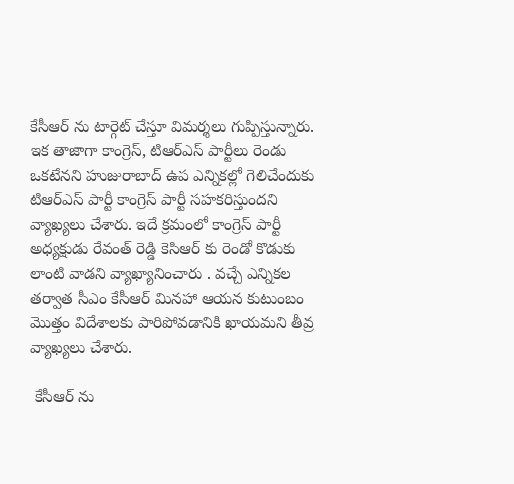కేసీఆర్ ను టార్గెట్ చేస్తూ విమర్శలు గుప్పిస్తున్నారు. ఇక తాజాగా కాంగ్రెస్, టిఆర్ఎస్ పార్టీలు రెండు ఒకటేనని హుజురాబాద్ ఉప ఎన్నికల్లో గెలిచేందుకు టిఆర్ఎస్ పార్టీ కాంగ్రెస్ పార్టీ సహకరిస్తుందని వ్యాఖ్యలు చేశారు. ఇదే క్రమంలో కాంగ్రెస్ పార్టీ అధ్యక్షుడు రేవంత్ రెడ్డి కెసిఆర్ కు రెండో కొడుకు లాంటి వాడని వ్యాఖ్యానించారు . వచ్చే ఎన్నికల తర్వాత సీఎం కేసీఆర్ మినహా ఆయన కుటుంబం మొత్తం విదేశాలకు పారిపోవడానికి ఖాయమని తీవ్ర వ్యాఖ్యలు చేశారు.

 కేసీఆర్ ను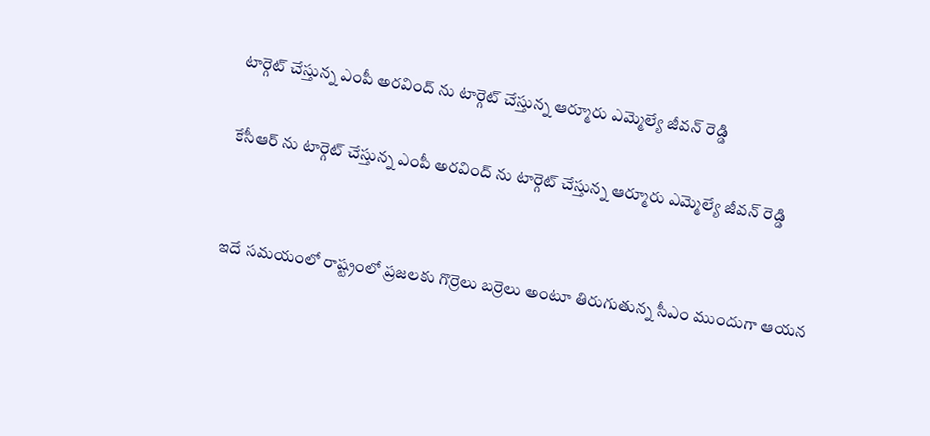టార్గెట్ చేస్తున్న ఎంపీ అరవింద్ ను టార్గెట్ చేస్తున్న ఆర్మూరు ఎమ్మెల్యే జీవన్ రెడ్డి

కేసీఆర్ ను టార్గెట్ చేస్తున్న ఎంపీ అరవింద్ ను టార్గెట్ చేస్తున్న ఆర్మూరు ఎమ్మెల్యే జీవన్ రెడ్డి


ఇదే సమయంలో రాష్ట్రంలో ప్రజలకు గొర్రెలు బర్రెలు అంటూ తిరుగుతున్న సీఎం ముందుగా ఆయన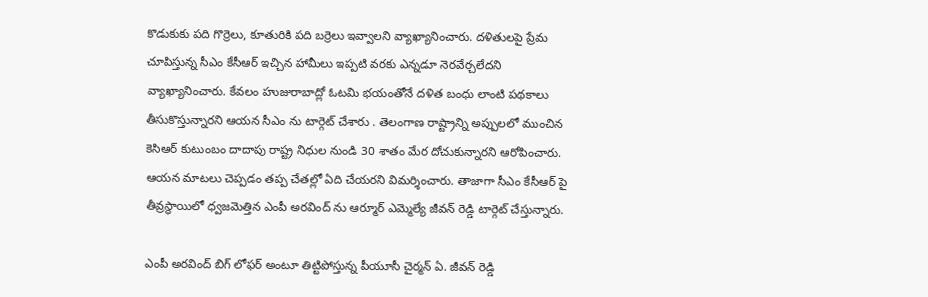కొడుకుకు పది గొర్రెలు, కూతురికి పది బర్రెలు ఇవ్వాలని వ్యాఖ్యానించారు. దళితులపై ప్రేమ చూపిస్తున్న సీఎం కేసీఆర్ ఇచ్చిన హామీలు ఇప్పటి వరకు ఎన్నడూ నెరవేర్చలేదని వ్యాఖ్యానించారు. కేవలం హుజురాబాద్లో ఓటమి భయంతోనే దళిత బంధు లాంటి పథకాలు తీసుకొస్తున్నారని ఆయన సీఎం ను టార్గెట్ చేశారు . తెలంగాణ రాష్ట్రాన్ని అప్పులలో ముంచిన కెసిఆర్ కుటుంబం దాదాపు రాష్ట్ర నిధుల నుండి 30 శాతం మేర దోచుకున్నారని ఆరోపించారు. ఆయన మాటలు చెప్పడం తప్ప చేతల్లో ఏది చేయరని విమర్శించారు. తాజాగా సీఎం కేసీఆర్ పై తీవ్రస్థాయిలో ధ్వజమెత్తిన ఎంపీ అరవింద్ ను ఆర్మూర్ ఎమ్మెల్యే జీవన్ రెడ్డి టార్గెట్ చేస్తున్నారు.

ఎంపీ అరవింద్ బిగ్ లోఫర్ అంటూ తిట్టిపోస్తున్న పీయూసీ చైర్మన్ ఏ. జీవన్ రెడ్డి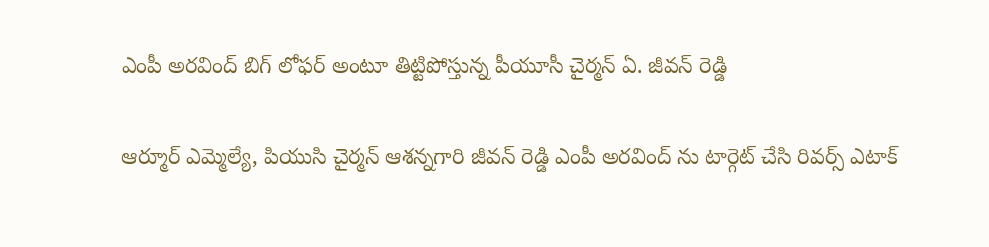ఎంపీ అరవింద్ బిగ్ లోఫర్ అంటూ తిట్టిపోస్తున్న పీయూసీ చైర్మన్ ఏ. జీవన్ రెడ్డి

ఆర్మూర్ ఎమ్మెల్యే, పియుసి చైర్మన్ ఆశన్నగారి జీవన్ రెడ్డి ఎంపీ అరవింద్ ను టార్గెట్ చేసి రివర్స్ ఎటాక్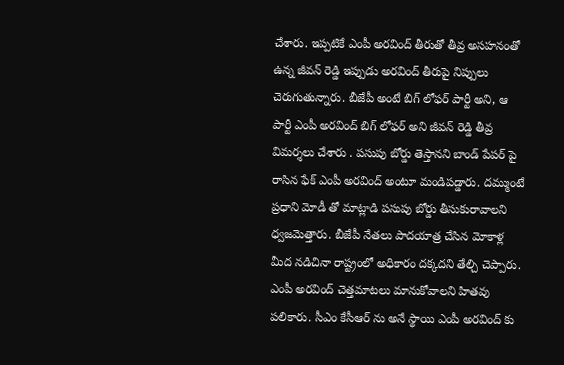చేశారు. ఇప్పటికే ఎంపీ అరవింద్ తీరుతో తీవ్ర అసహనంతో ఉన్న జీవన్ రెడ్డి ఇప్పుడు అరవింద్ తీరుపై నిప్పులు చెరుగుతున్నారు. బీజేపీ అంటే బిగ్ లోఫర్ పార్టీ అని, ఆ పార్టీ ఎంపీ అరవింద్ బిగ్ లోఫర్ అని జీవన్ రెడ్డి తీవ్ర విమర్శలు చేశారు . పసుపు బోర్డు తెస్తానని బాండ్ పేపర్ పై రాసిన ఫేక్ ఎంపీ అరవింద్ అంటూ మండిపడ్డారు. దమ్ముంటే ప్రధాని మోడీ తో మాట్లాడి పసుపు బోర్డు తీసుకురావాలని ధ్వజమెత్తారు. బీజేపీ నేతలు పాదయాత్ర చేసిన మోకాళ్ల మీద నడిచినా రాష్ట్రంలో అధికారం దక్కదని తేల్చి చెప్పారు. ఎంపీ అరవింద్ చెత్తమాటలు మానుకోవాలని హితవు పలికారు. సీఎం కేసీఆర్ ను అనే స్థాయి ఎంపీ అరవింద్ కు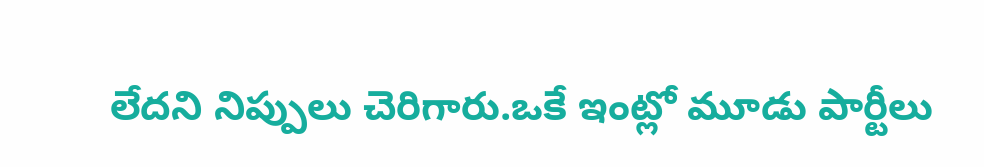లేదని నిప్పులు చెరిగారు.ఒకే ఇంట్లో మూడు పార్టీలు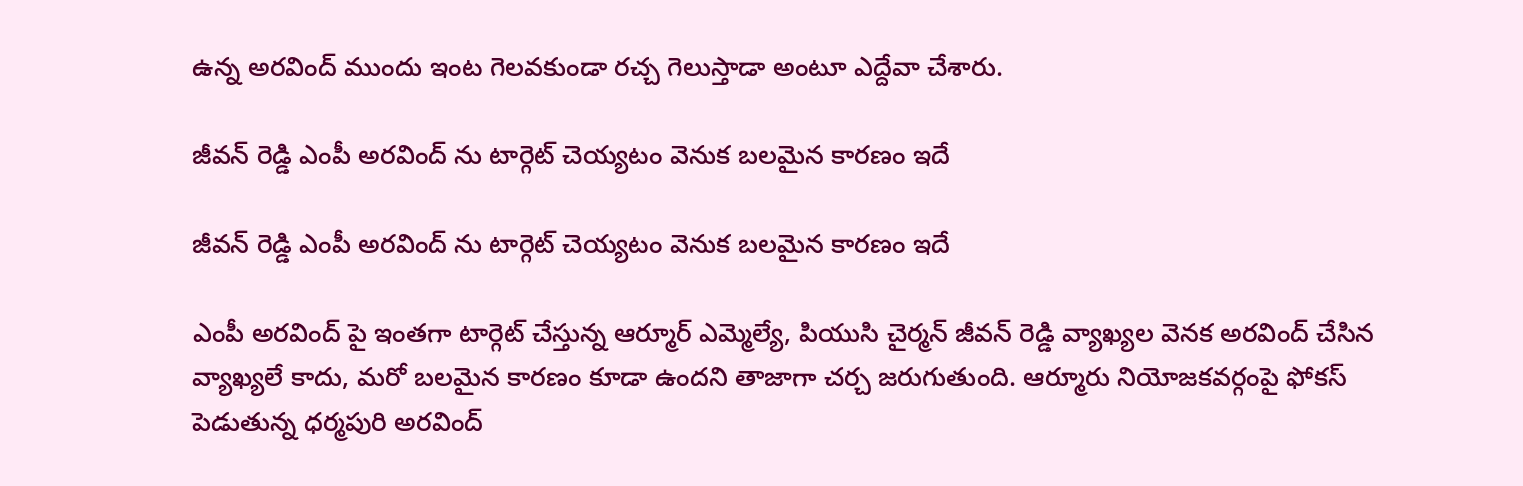ఉన్న అరవింద్ ముందు ఇంట గెలవకుండా రచ్చ గెలుస్తాడా అంటూ ఎద్దేవా చేశారు.

జీవన్ రెడ్డి ఎంపీ అరవింద్ ను టార్గెట్ చెయ్యటం వెనుక బలమైన కారణం ఇదే

జీవన్ రెడ్డి ఎంపీ అరవింద్ ను టార్గెట్ చెయ్యటం వెనుక బలమైన కారణం ఇదే

ఎంపీ అరవింద్ పై ఇంతగా టార్గెట్ చేస్తున్న ఆర్మూర్ ఎమ్మెల్యే, పియుసి చైర్మన్ జీవన్ రెడ్డి వ్యాఖ్యల వెనక అరవింద్ చేసిన వ్యాఖ్యలే కాదు, మరో బలమైన కారణం కూడా ఉందని తాజాగా చర్చ జరుగుతుంది. ఆర్మూరు నియోజకవర్గంపై ఫోకస్ పెడుతున్న ధర్మపురి అరవింద్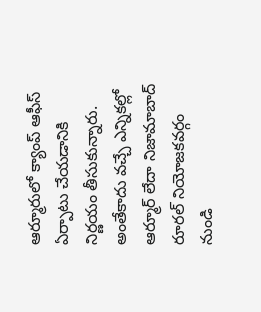ఆర్మూరులో క్యాంప్ ఆఫీస్ ఏర్పాటు చేయడానికి నిర్ణయం తీసుకున్నారు. అంతేకాదు వచ్చే ఎన్నికల్లో ఆర్మూర్ లేదా నిజామాబాద్ రూరల్ నియోజకవర్గం నుండి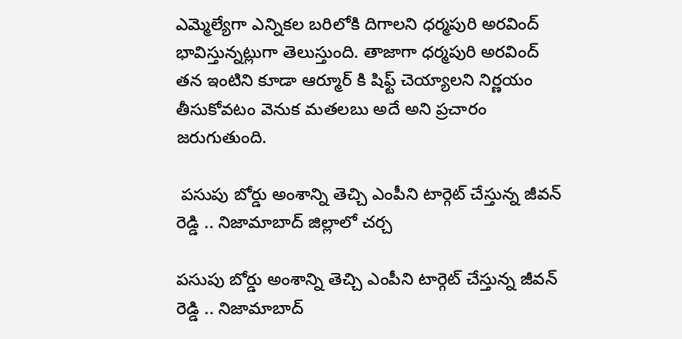ఎమ్మెల్యేగా ఎన్నికల బరిలోకి దిగాలని ధర్మపురి అరవింద్ భావిస్తున్నట్లుగా తెలుస్తుంది. తాజాగా ధర్మపురి అరవింద్ తన ఇంటిని కూడా ఆర్మూర్ కి షిఫ్ట్ చెయ్యాలని నిర్ణయం తీసుకోవటం వెనుక మతలబు అదే అని ప్రచారం జరుగుతుంది.

 పసుపు బోర్డు అంశాన్ని తెచ్చి ఎంపీని టార్గెట్ చేస్తున్న జీవన్ రెడ్డి .. నిజామాబాద్ జిల్లాలో చర్చ

పసుపు బోర్డు అంశాన్ని తెచ్చి ఎంపీని టార్గెట్ చేస్తున్న జీవన్ రెడ్డి .. నిజామాబాద్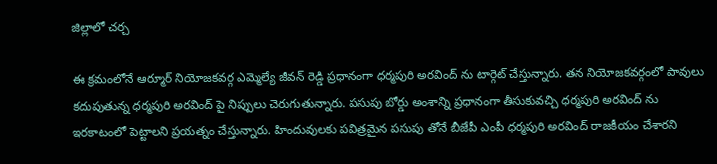జిల్లాలో చర్చ

ఈ క్రమంలోనే ఆర్మూర్ నియోజకవర్గ ఎమ్మెల్యే జీవన్ రెడ్డి ప్రధానంగా ధర్మపురి అరవింద్ ను టార్గెట్ చేస్తున్నారు. తన నియోజకవర్గంలో పావులు కదుపుతున్న ధర్మపురి అరవింద్ పై నిప్పులు చెరుగుతున్నారు. పసుపు బోర్డు అంశాన్ని ప్రధానంగా తీసుకువచ్చి ధర్మపురి అరవింద్ ను ఇరకాటంలో పెట్టాలని ప్రయత్నం చేస్తున్నారు. హిందువులకు పవిత్రమైన పసుపు తోనే బీజేపీ ఎంపీ ధర్మపురి అరవింద్ రాజకీయం చేశారని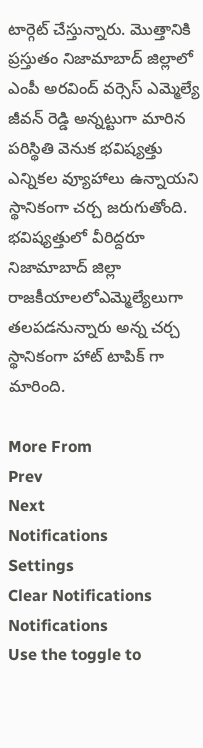టార్గెట్ చేస్తున్నారు. మొత్తానికి ప్రస్తుతం నిజామాబాద్ జిల్లాలో ఎంపీ అరవింద్ వర్సెస్ ఎమ్మెల్యే జీవన్ రెడ్డి అన్నట్టుగా మారిన పరిస్థితి వెనుక భవిష్యత్తు ఎన్నికల వ్యూహాలు ఉన్నాయని స్థానికంగా చర్చ జరుగుతోంది. భవిష్యత్తులో వీరిద్దరూ నిజామాబాద్ జిల్లా రాజకీయాలలోఎమ్మెల్యేలుగా తలపడనున్నారు అన్న చర్చ స్థానికంగా హాట్ టాపిక్ గా మారింది.

More From
Prev
Next
Notifications
Settings
Clear Notifications
Notifications
Use the toggle to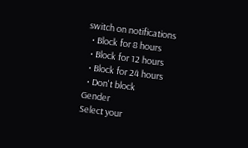switch on notifications
  • Block for 8 hours
  • Block for 12 hours
  • Block for 24 hours
  • Don't block
Gender
Select your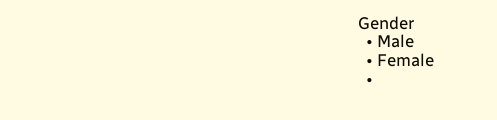Gender
  • Male
  • Female
  •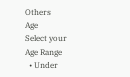Others
Age
Select your Age Range
  • Under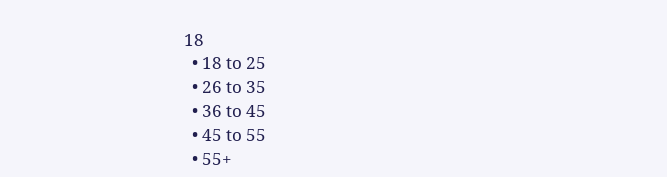18
  • 18 to 25
  • 26 to 35
  • 36 to 45
  • 45 to 55
  • 55+